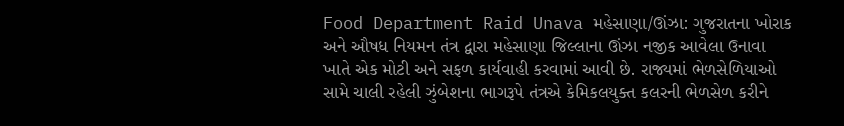Food Department Raid Unava મહેસાણા/ઊંઝા: ગુજરાતના ખોરાક અને ઔષધ નિયમન તંત્ર દ્વારા મહેસાણા જિલ્લાના ઊંઝા નજીક આવેલા ઉનાવા ખાતે એક મોટી અને સફળ કાર્યવાહી કરવામાં આવી છે. રાજ્યમાં ભેળસેળિયાઓ સામે ચાલી રહેલી ઝુંબેશના ભાગરૂપે તંત્રએ કેમિકલયુક્ત કલરની ભેળસેળ કરીને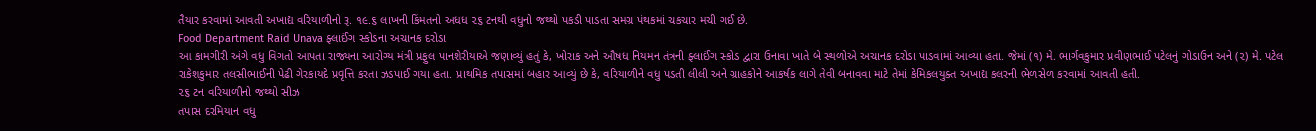તૈયાર કરવામાં આવતી અખાદ્ય વરિયાળીનો રૂ. ૧૯.૬ લાખની કિંમતનો અધધ ૨૬ ટનથી વધુનો જથ્થો પકડી પાડતા સમગ્ર પંથકમાં ચકચાર મચી ગઈ છે.
Food Department Raid Unava ફ્લાઈંગ સ્કોડના અચાનક દરોડા
આ કામગીરી અંગે વધુ વિગતો આપતા રાજ્યના આરોગ્ય મંત્રી પ્રફુલ પાનશેરીયાએ જણાવ્યું હતું કે, ખોરાક અને ઔષધ નિયમન તંત્રની ફ્લાઈંગ સ્કોડ દ્વારા ઉનાવા ખાતે બે સ્થળોએ અચાનક દરોડા પાડવામાં આવ્યા હતા. જેમાં (૧) મે. ભાર્ગવકુમાર પ્રવીણભાઈ પટેલનું ગોડાઉન અને (૨) મે. પટેલ રાકેશકુમાર તલસીભાઈની પેઢી ગેરકાયદે પ્રવૃત્તિ કરતા ઝડપાઈ ગયા હતા. પ્રાથમિક તપાસમાં બહાર આવ્યું છે કે, વરિયાળીને વધુ પડતી લીલી અને ગ્રાહકોને આકર્ષક લાગે તેવી બનાવવા માટે તેમાં કેમિકલયુક્ત અખાદ્ય કલરની ભેળસેળ કરવામાં આવતી હતી.
૨૬ ટન વરિયાળીનો જથ્થો સીઝ
તપાસ દરમિયાન વધુ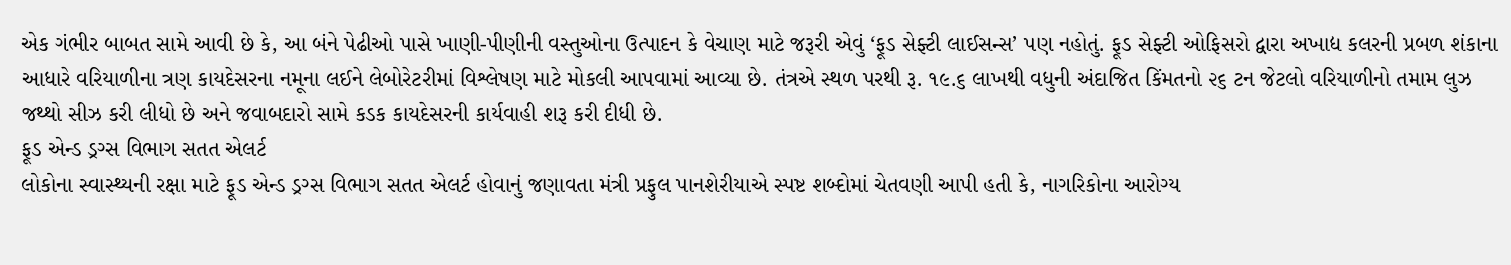એક ગંભીર બાબત સામે આવી છે કે, આ બંને પેઢીઓ પાસે ખાણી-પીણીની વસ્તુઓના ઉત્પાદન કે વેચાણ માટે જરૂરી એવું ‘ફૂડ સેફ્ટી લાઈસન્સ’ પણ નહોતું. ફૂડ સેફ્ટી ઓફિસરો દ્વારા અખાદ્ય કલરની પ્રબળ શંકાના આધારે વરિયાળીના ત્રણ કાયદેસરના નમૂના લઈને લેબોરેટરીમાં વિશ્લેષણ માટે મોકલી આપવામાં આવ્યા છે. તંત્રએ સ્થળ પરથી રૂ. ૧૯.૬ લાખથી વધુની અંદાજિત કિંમતનો ૨૬ ટન જેટલો વરિયાળીનો તમામ લુઝ જથ્થો સીઝ કરી લીધો છે અને જવાબદારો સામે કડક કાયદેસરની કાર્યવાહી શરૂ કરી દીધી છે.
ફૂડ એન્ડ ડ્રગ્સ વિભાગ સતત એલર્ટ
લોકોના સ્વાસ્થ્યની રક્ષા માટે ફૂડ એન્ડ ડ્રગ્સ વિભાગ સતત એલર્ટ હોવાનું જણાવતા મંત્રી પ્રફુલ પાનશેરીયાએ સ્પષ્ટ શબ્દોમાં ચેતવણી આપી હતી કે, નાગરિકોના આરોગ્ય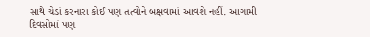સાથે ચેડાં કરનારા કોઈ પણ તત્વોને બક્ષવામાં આવશે નહીં. આગામી દિવસોમાં પણ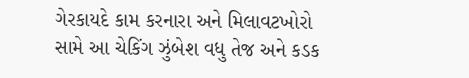ગેરકાયદે કામ કરનારા અને મિલાવટખોરો સામે આ ચેકિંગ ઝુંબેશ વધુ તેજ અને કડક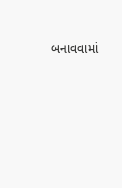બનાવવામાં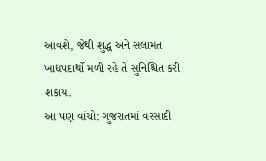આવશે, જેથી શુદ્ધ અને સલામત ખાદ્યપદાર્થો મળી રહે તે સુનિશ્ચિત કરી શકાય.
આ પણ વાંચો: ગુજરાતમાં વરસાદી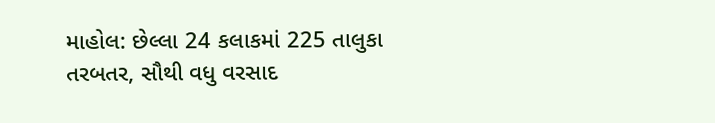માહોલ: છેલ્લા 24 કલાકમાં 225 તાલુકા તરબતર, સૌથી વધુ વરસાદ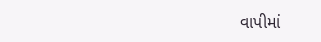વાપીમાં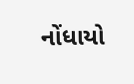નોંધાયો